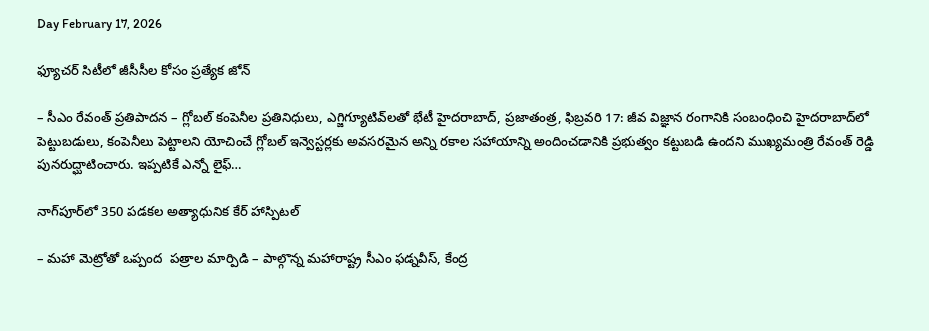Day February 17, 2026

ఫ్యూచర్ సిటీలో జీసీసీల కోసం ప్రత్యేక జోన్

– సీఎం రేవంత్ ప్రతిపాదన – గ్లోబల్ కంపెనీల ప్రతినిధులు, ఎగ్జిగ్యూటివ్‌లతో భేటీ హైదరాబాద్, ప్రజాతంత్ర, ఫిబ్రవరి 17: జీవ విజ్ఞాన రంగానికి సంబంధించి హైదరాబాద్‌లో పెట్టుబడులు, కంపెనీలు పెట్టాలని యోచించే గ్లోబల్ ఇన్వెస్టర్లకు అవసరమైన అన్ని రకాల సహాయాన్ని అందించడానికి ప్రభుత్వం కట్టుబడి ఉందని ముఖ్యమంత్రి రేవంత్ రెడ్డి పునరుద్ఘాటించారు. ఇప్పటికే ఎన్నో లైఫ్…

నాగ్‌పూర్‌లో 350 పడకల అత్యాధునిక కేర్ హాస్పిటల్

– మ‌హా మెట్రోతో ఒప్పంద  పత్రాల‌ మార్పిడి – పాల్గొన్న మహారాష్ట్ర సీఎం ఫడ్నవీస్, కేంద్ర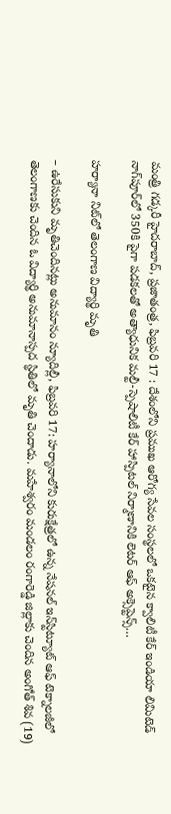మంత్రి గడ్కరీ హైదరాబాద్, ప్ర‌జాతంత్ర‌, ఫిబ్రవరి 17 : దేశంలోని ప్రముఖ ఆరోగ్య సేవల సంస్థలలో ఒకటైన క్వాలిటీ కేర్ ఇండియా లిమిటెడ్ నాగ్‌పూర్‌లో 350కి పైగా పడకలతో అత్యాధునిక మల్టీ-స్పెషాలిటీ కేర్ హాస్పిటల్ నిర్మాణానికి లెటర్ ఆఫ్ అక్సెప్టెన్స్…

హర్యానా నిట్‌లో తెలంగాణ విద్యార్థి మృతి

– ఉరేసుకుని మృతిచెందినట్లు అనుమానం న్యూదిల్లీ, ఫిబ్రవరి 17: హర్యానాలోని కురుక్షేత్రలో ఉన్న నేషనల్‌ ఇన్‌స్టిట్యూట్‌ ఆఫ్‌ ‌టెక్నాలజీలో తెలంగాణకు చెందిన ఓ విద్యార్థి అనుమానాస్పద స్థితిలో మృతి చెందాడు. మహేశ్వరం మండలం రంగారెడ్డి జిల్లాకు చెందిన అంగోత్‌ ‌శివ (19)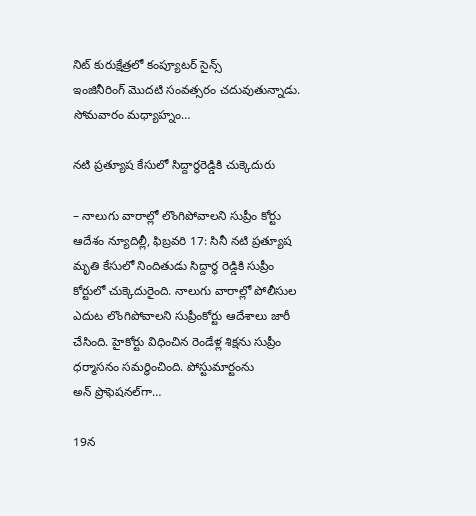నిట్‌ ‌కురుక్షేత్రలో కంప్యూటర్‌ ‌సైన్స్ ఇం‌జినీరింగ్‌ ‌మొదటి సంవత్సరం చదువుతున్నాడు. సోమవారం మధ్యాహ్నం…

నటి ప్రత్యూష కేసులో సిద్దార్థరెడ్డికి చుక్కెదురు

– నాలుగు వారాల్లో లొంగిపోవాలని సుప్రీం కోర్టు  ఆదేశం న్యూదిల్లీ, ఫిబ్రవరి 17: సినీ నటి ప్రత్యూష మృతి కేసులో నిందితుడు సిద్దార్థ రెడ్డికి సుప్రీం కోర్టులో చుక్కెదురైంది. నాలుగు వారాల్లో పోలీసుల ఎదుట లొంగిపోవాలని సుప్రీంకోర్టు ఆదేశాలు జారీ చేసింది. హైకోర్టు విధించిన రెండేళ్ల శిక్షను సుప్రీం ధర్మాసనం సమర్థించింది. పోస్టుమార్టంను అన్‌ ‌ప్రొఫెషనల్‌గా…

19న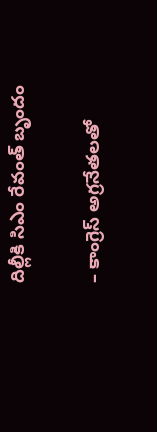దిల్లీకి సిఎం రేవంత్‌ ‌బృందం

– కాంగ్రెస్‌ అ‌గ్రనేతలతో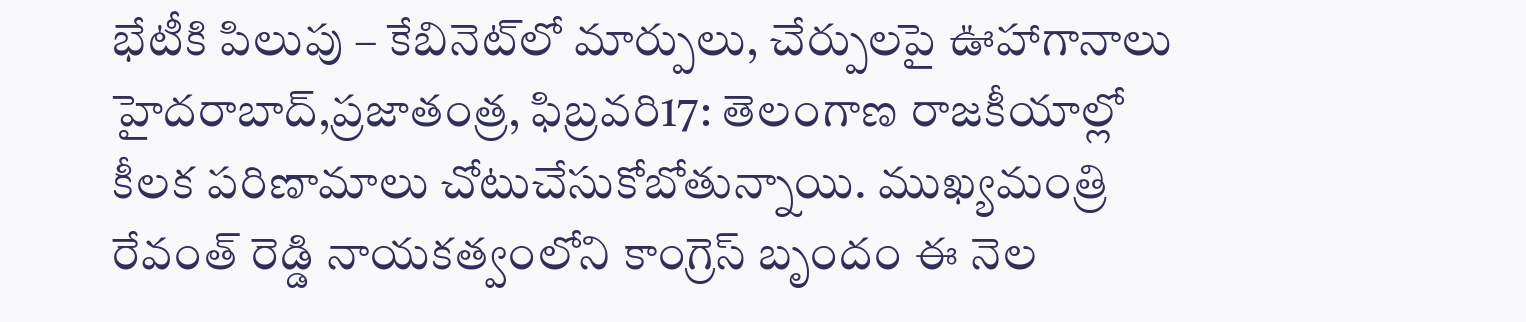భేటీకి పిలుపు – కేబినెట్‌లో మార్పులు, చేర్పులపై ఊహాగానాలు హైదరాబాద్‌,ప్రజాతంత్ర, ఫిబ్రవరి17: తెలంగాణ రాజకీయాల్లో కీలక పరిణామాలు చోటుచేసుకోబోతున్నాయి. ముఖ్యమంత్రి రేవంత్‌ ‌రెడ్డి నాయకత్వంలోని కాంగ్రెస్‌ ‌బృందం ఈ నెల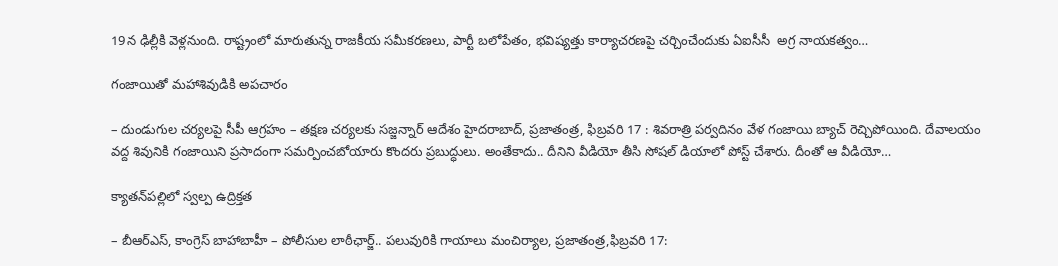19న ఢిల్లీకి వెళ్లనుంది. రాష్ట్రంలో మారుతున్న రాజకీయ సమీకరణలు, పార్టీ బలోపేతం, భవిష్యత్తు కార్యాచరణపై చర్చించేందుకు ఏఐసీసీ  అగ్ర నాయకత్వం…

గంజాయితో మహాశివుడికి అపచారం

– దుండుగుల చర్యలపై సీపీ ఆగ్రహం – తక్షణ చర్యలకు సజ్జన్నార్‌ ఆదేశం హైదరాబాద్‌, ప్రజాతంత్ర, ఫిబ్రవరి 17 : శివరాత్రి పర్వదినం వేళ గంజాయి బ్యాచ్‌ ‌రెచ్చిపోయింది. దేవాలయం వద్ద శివునికి గంజాయిని ప్రసాదంగా సమర్పించబోయారు కొందరు ప్రబుద్ధులు. అంతేకాదు.. దీనిని వీడియో తీసి సోషల్‌ ‌డియాలో పోస్ట్ ‌చేశారు. దీంతో ఆ వీడియో…

క్యాతన్‌పల్లిలో స్వల్ప ఉద్రిక్తత

– బీఆర్‌ఎస్‌, కాంగ్రెస్‌ ‌బాహాబాహీ – పోలీసుల లాఠీఛార్జ్.. పలువురికి గాయాలు మంచిర్యాల, ప్రజాతంత్ర,ఫిబ్రవరి 17: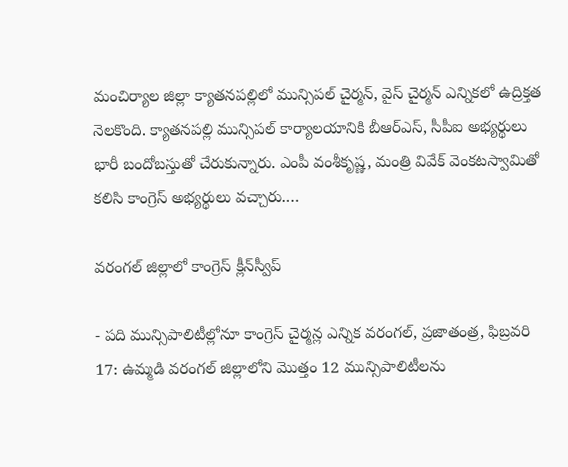మంచిర్యాల జిల్లా క్యాతనపల్లిలో మున్సిపల్‌ ‌చైర్మన్‌, వైస్‌ ‌చైర్మన్‌ ఎన్నికలో ఉద్రిక్తత నెలకొంది. క్యాతనపల్లి మున్సిపల్‌ ‌కార్యాలయానికి బీఆర్‌ఎస్‌, సీపీఐ అభ్యర్థులు భారీ బందోబస్తుతో చేరుకున్నారు. ఎంపీ వంశీకృష్ణ, మంత్రి వివేక్‌ ‌వెంకటస్వామితో కలిసి కాంగ్రెస్‌ అభ్యర్థులు వచ్చారు.…

వరంగల్‌ ‌జిల్లాలో కాంగ్రెస్‌ ‌క్లీన్‌స్వీప్‌

- పది మున్సిపాలిటీల్లోనూ కాంగ్రెస్‌ చైర్మన్ల ఎన్నిక వరంగల్‌, ప్రజాతంత్ర, ఫిబ్రవరి 17: ఉమ్మడి వరంగల్‌ ‌జిల్లాలోని మొత్తం 12 మున్సిపాలిటీలను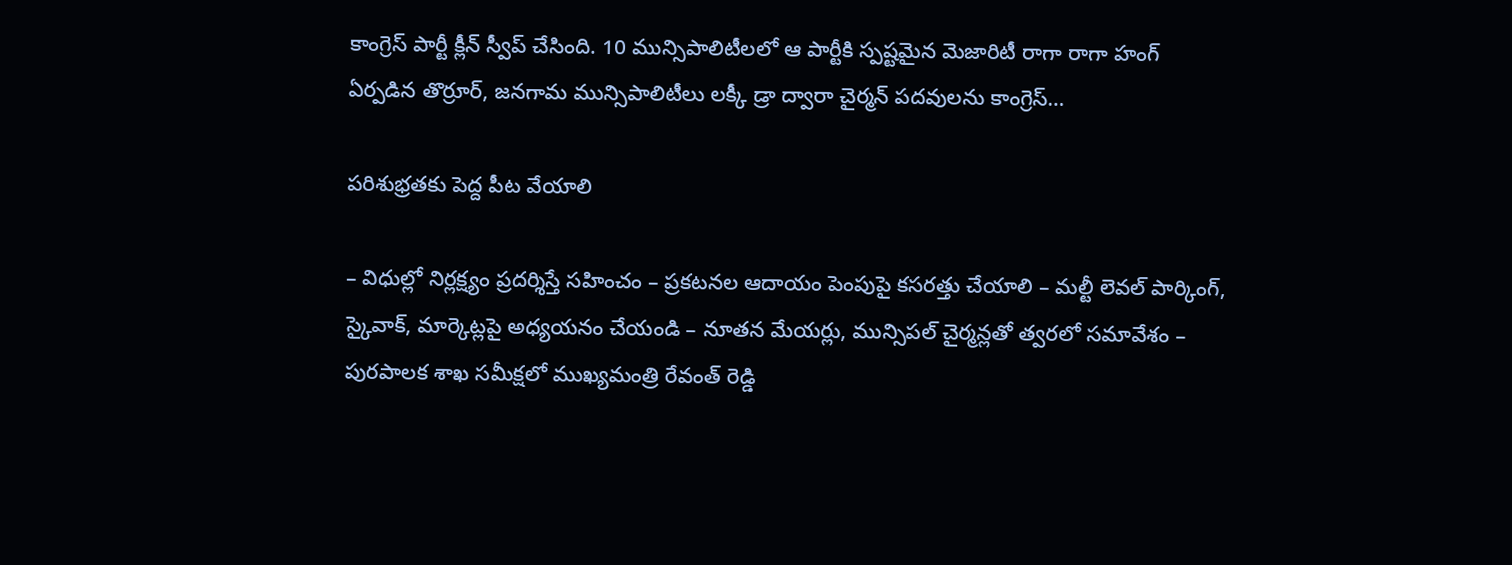కాంగ్రెస్‌ ‌పార్టీ క్లీన్‌ ‌స్వీప్‌ ‌చేసింది. 10 మున్సిపాలిటీలలో ఆ పార్టీకి స్పష్టమైన మెజారిటీ రాగా రాగా హంగ్‌ ఏర్పడిన తొర్రూర్‌, జనగామ మున్సిపాలిటీలు లక్కీ డ్రా ద్వారా చైర్మన్‌ ‌పదవులను కాంగ్రెస్‌…

పరిశుభ్రతకు పెద్ద పీట వేయాలి

– విధుల్లో నిర్లక్ష్యం ప్రదర్శిస్తే సహించం – ప్రకటనల ఆదాయం పెంపుపై కసరత్తు చేయాలి – మల్టీ లెవల్ పార్కింగ్, స్కైవాక్, మార్కెట్లపై అధ్యయనం చేయండి – నూతన మేయర్లు, మున్సిప‌ల్‌ చైర్మన్లతో త్వరలో సమావేశం – పురపాలక శాఖ సమీక్షలో ముఖ్యమంత్రి రేవంత్ రెడ్డి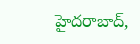హైదరాబాద్,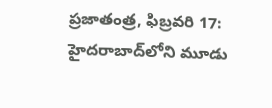ప్రజాతంత్ర, ఫిబ్రవరి 17: హైదరాబాద్‌లోని మూడు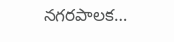నగరపాలక…